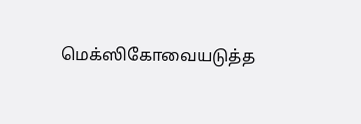மெக்ஸிகோவையடுத்த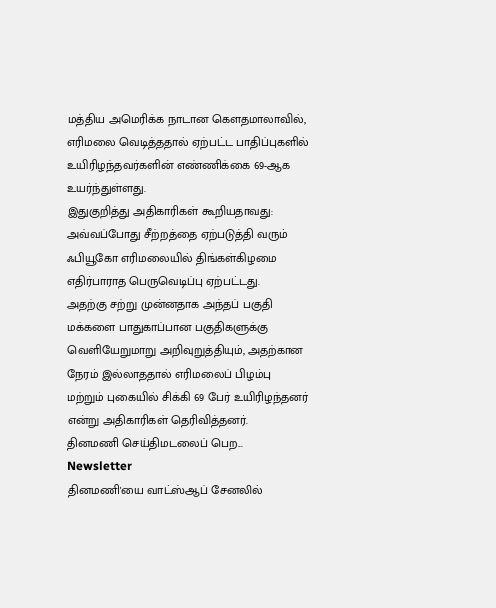மத்திய அமெரிக்க நாடான கெளதமாலாவில், எரிமலை வெடித்ததால் ஏற்பட்ட பாதிப்புகளில் உயிரிழந்தவர்களின் எண்ணிக்கை 69-ஆக உயர்ந்துள்ளது.
இதுகுறித்து அதிகாரிகள் கூறியதாவது: அவ்வப்போது சீற்றத்தை ஏற்படுத்தி வரும் ஃபியூகோ எரிமலையில் திங்கள்கிழமை எதிர்பாராத பெருவெடிப்பு ஏற்பட்டது.
அதற்கு சற்று முன்னதாக அந்தப் பகுதி மக்களை பாதுகாப்பான பகுதிகளுக்கு வெளியேறுமாறு அறிவுறுத்தியும், அதற்கான நேரம் இல்லாததால் எரிமலைப் பிழம்பு மற்றும் புகையில் சிக்கி 69 பேர் உயிரிழந்தனர் என்று அதிகாரிகள் தெரிவித்தனர்.
தினமணி செய்திமடலைப் பெற... Newsletter
தினமணி'யை வாட்ஸ்ஆப் சேனலில்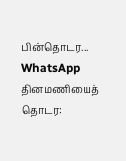பின்தொடர... WhatsApp
தினமணியைத் தொடர: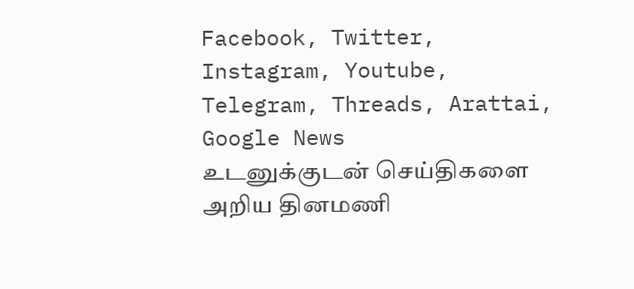Facebook, Twitter, Instagram, Youtube, Telegram, Threads, Arattai, Google News
உடனுக்குடன் செய்திகளை அறிய தினமணி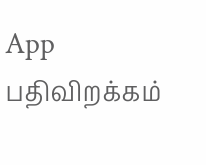App பதிவிறக்கம்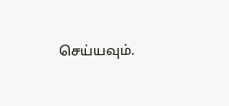செய்யவும்.